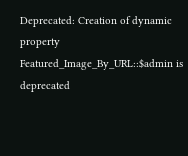Deprecated: Creation of dynamic property Featured_Image_By_URL::$admin is deprecated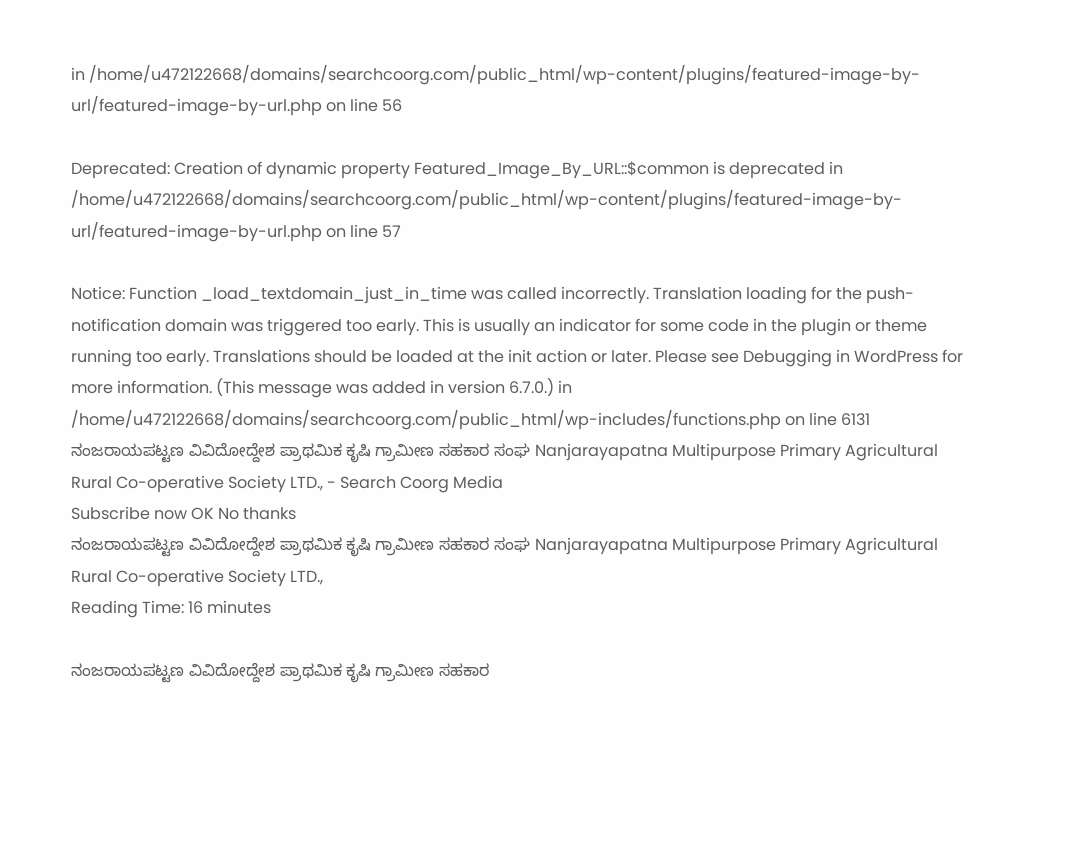in /home/u472122668/domains/searchcoorg.com/public_html/wp-content/plugins/featured-image-by-url/featured-image-by-url.php on line 56

Deprecated: Creation of dynamic property Featured_Image_By_URL::$common is deprecated in /home/u472122668/domains/searchcoorg.com/public_html/wp-content/plugins/featured-image-by-url/featured-image-by-url.php on line 57

Notice: Function _load_textdomain_just_in_time was called incorrectly. Translation loading for the push-notification domain was triggered too early. This is usually an indicator for some code in the plugin or theme running too early. Translations should be loaded at the init action or later. Please see Debugging in WordPress for more information. (This message was added in version 6.7.0.) in /home/u472122668/domains/searchcoorg.com/public_html/wp-includes/functions.php on line 6131
ನಂಜರಾಯಪಟ್ಟಣ ವಿವಿದೋದ್ದೇಶ ಪ್ರಾಥಮಿಕ ಕೃಷಿ ಗ್ರಾಮೀಣ ಸಹಕಾರ ಸಂಘ Nanjarayapatna Multipurpose Primary Agricultural Rural Co-operative Society LTD., - Search Coorg Media
Subscribe now OK No thanks
ನಂಜರಾಯಪಟ್ಟಣ ವಿವಿದೋದ್ದೇಶ ಪ್ರಾಥಮಿಕ ಕೃಷಿ ಗ್ರಾಮೀಣ ಸಹಕಾರ ಸಂಘ Nanjarayapatna Multipurpose Primary Agricultural Rural Co-operative Society LTD.,
Reading Time: 16 minutes

ನಂಜರಾಯಪಟ್ಟಣ ವಿವಿದೋದ್ದೇಶ ಪ್ರಾಥಮಿಕ ಕೃಷಿ ಗ್ರಾಮೀಣ ಸಹಕಾರ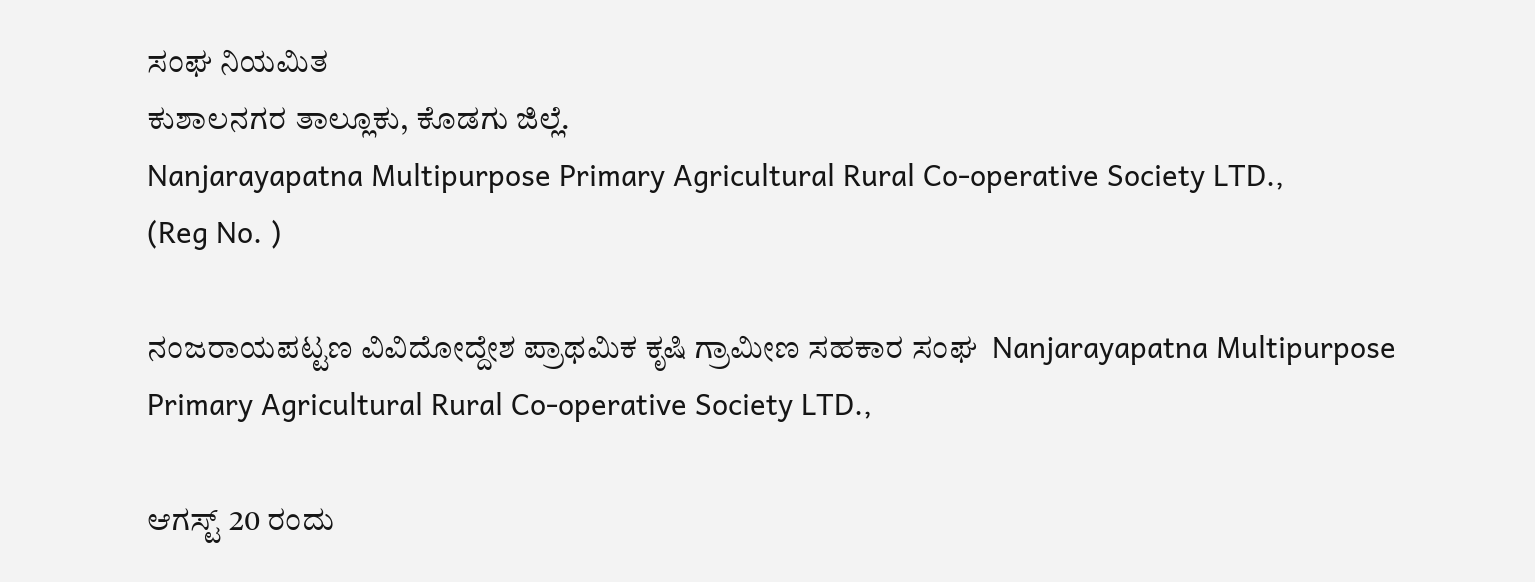ಸಂಘ ನಿಯಮಿತ
ಕುಶಾಲನಗರ ತಾಲ್ಲೂಕು, ಕೊಡಗು ಜಿಲ್ಲೆ.
Nanjarayapatna Multipurpose Primary Agricultural Rural Co-operative Society LTD.,
(Reg No. )

ನಂಜರಾಯಪಟ್ಟಣ ವಿವಿದೋದ್ದೇಶ ಪ್ರಾಥಮಿಕ ಕೃಷಿ ಗ್ರಾಮೀಣ ಸಹಕಾರ ಸಂಘ  Nanjarayapatna Multipurpose Primary Agricultural Rural Co-operative Society LTD.,

ಆಗಸ್ಟ್‌ 20 ರಂದು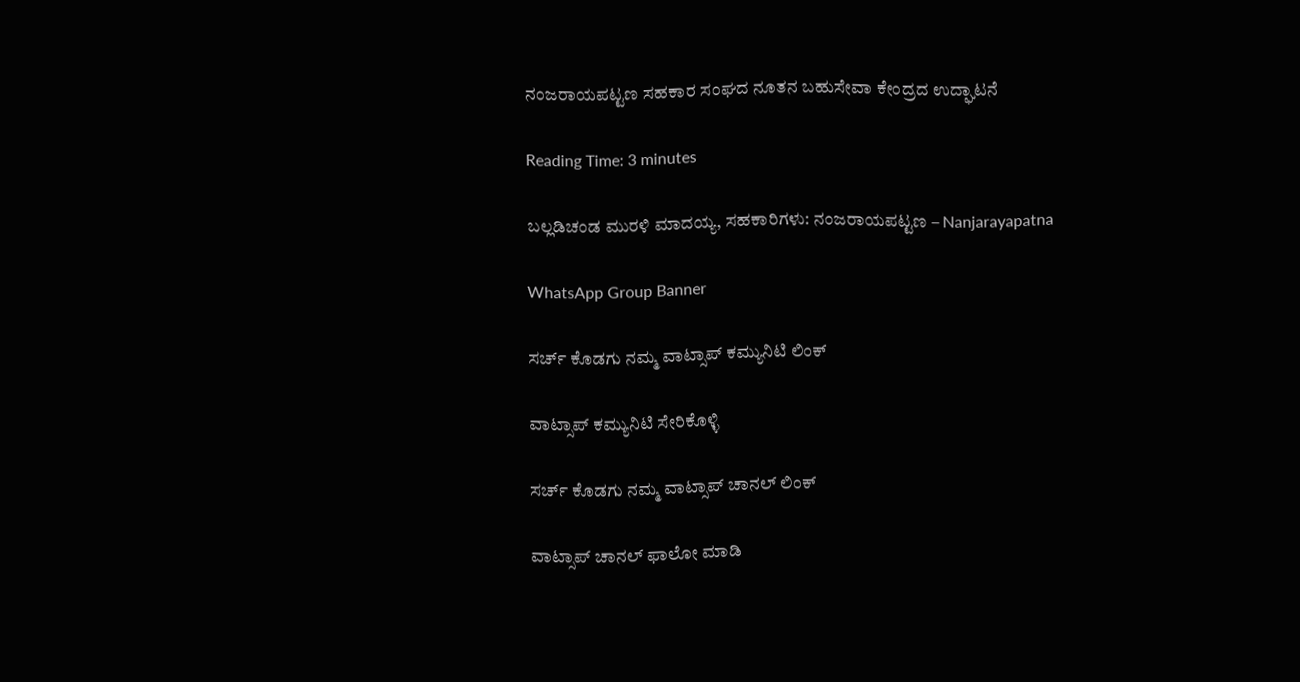ನಂಜರಾಯಪಟ್ಟಣ ಸಹಕಾರ ಸಂಘದ ನೂತನ ಬಹುಸೇವಾ ಕೇಂದ್ರದ ಉದ್ಘಾಟನೆ

Reading Time: 3 minutes

ಬಲ್ಲಡಿಚಂಡ ಮುರಳಿ ಮಾದಯ್ಯ, ಸಹಕಾರಿಗಳು: ನಂಜರಾಯಪಟ್ಟಣ – Nanjarayapatna

WhatsApp Group Banner

ಸರ್ಚ್‌ ಕೊಡಗು ನಮ್ಮ ವಾಟ್ಸಾಪ್‌ ಕಮ್ಯುನಿಟಿ ಲಿಂಕ್‌

ವಾಟ್ಸಾಪ್ ಕಮ್ಯುನಿಟಿ ಸೇರಿಕೊಳ್ಳಿ

ಸರ್ಚ್‌ ಕೊಡಗು ನಮ್ಮ ವಾಟ್ಸಾಪ್‌ ಚಾನಲ್‌ ಲಿಂಕ್‌

ವಾಟ್ಸಾಪ್ ಚಾನಲ್‌ ಫಾಲೋ ಮಾಡಿ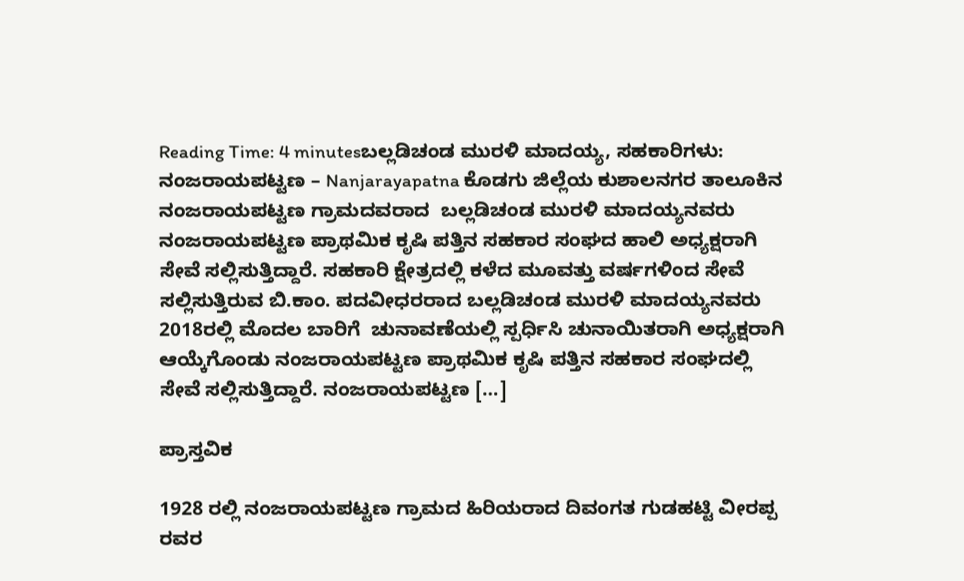Reading Time: 4 minutesಬಲ್ಲಡಿಚಂಡ ಮುರಳಿ ಮಾದಯ್ಯ, ಸಹಕಾರಿಗಳು: ನಂಜರಾಯಪಟ್ಟಣ – Nanjarayapatna ಕೊಡಗು ಜಿಲ್ಲೆಯ ಕುಶಾಲನಗರ ತಾಲೂಕಿನ ನಂಜರಾಯಪಟ್ಟಣ ಗ್ರಾಮದವರಾದ  ಬಲ್ಲಡಿಚಂಡ ಮುರಳಿ ಮಾದಯ್ಯನವರು ನಂಜರಾಯಪಟ್ಟಣ ಪ್ರಾಥಮಿಕ ಕೃಷಿ ಪತ್ತಿನ ಸಹಕಾರ ಸಂಘದ ಹಾಲಿ ಅಧ್ಯಕ್ಷರಾಗಿ ಸೇವೆ ಸಲ್ಲಿಸುತ್ತಿದ್ದಾರೆ. ಸಹಕಾರಿ ಕ್ಷೇತ್ರದಲ್ಲಿ ಕಳೆದ ಮೂವತ್ತು ವರ್ಷಗಳಿಂದ ಸೇವೆ ಸಲ್ಲಿಸುತ್ತಿರುವ ಬಿ.ಕಾಂ. ಪದವೀಧರರಾದ ಬಲ್ಲಡಿಚಂಡ ಮುರಳಿ ಮಾದಯ್ಯನವರು 2018ರಲ್ಲಿ ಮೊದಲ ಬಾರಿಗೆ  ಚುನಾವಣೆಯಲ್ಲಿ ಸ್ಪರ್ಧಿಸಿ ಚುನಾಯಿತರಾಗಿ ಅಧ್ಯಕ್ಷರಾಗಿ ಆಯ್ಕೆಗೊಂಡು ನಂಜರಾಯಪಟ್ಟಣ ಪ್ರಾಥಮಿಕ ಕೃಷಿ ಪತ್ತಿನ ಸಹಕಾರ ಸಂಘದಲ್ಲಿ ಸೇವೆ ಸಲ್ಲಿಸುತ್ತಿದ್ದಾರೆ. ನಂಜರಾಯಪಟ್ಟಣ […]

ಪ್ರಾಸ್ತವಿಕ

1928 ರಲ್ಲಿ ನಂಜರಾಯಪಟ್ಟಣ ಗ್ರಾಮದ ಹಿರಿಯರಾದ ದಿವಂಗತ ಗುಡಹಟ್ಟಿ ವೀರಪ್ಪ ರವರ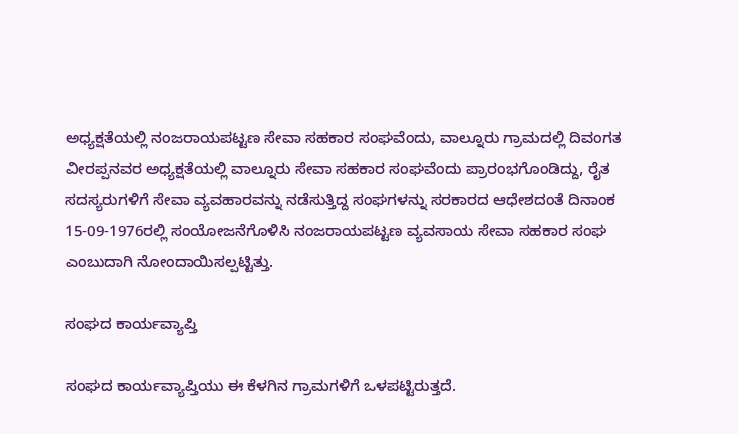ಅಧ್ಯಕ್ಷತೆಯಲ್ಲಿ ನಂಜರಾಯಪಟ್ಟಣ ಸೇವಾ ಸಹಕಾರ ಸಂಘವೆಂದು, ವಾಲ್ನೂರು ಗ್ರಾಮದಲ್ಲಿ ದಿವಂಗತ ವೀರಪ್ಪನವರ ಅಧ್ಯಕ್ಷತೆಯಲ್ಲಿ ವಾಲ್ನೂರು ಸೇವಾ ಸಹಕಾರ ಸಂಘವೆಂದು ಪ್ರಾರಂಭಗೊಂಡಿದ್ದು, ರೈತ ಸದಸ್ಯರುಗಳಿಗೆ ಸೇವಾ ವ್ಯವಹಾರವನ್ನು ನಡೆಸುತ್ತಿದ್ದ ಸಂಘಗಳನ್ನು ಸರಕಾರದ ಆಧೇಶದಂತೆ ದಿನಾಂಕ 15-09-1976ರಲ್ಲಿ ಸಂಯೋಜನೆಗೊಳಿಸಿ ನಂಜರಾಯಪಟ್ಟಣ ವ್ಯವಸಾಯ ಸೇವಾ ಸಹಕಾರ ಸಂಘ ಎಂಬುದಾಗಿ ನೋಂದಾಯಿಸಲ್ಪಟ್ಟಿತ್ತು.

ಸಂಘದ ಕಾರ್ಯವ್ಯಾಪ್ತಿ

ಸಂಘದ ಕಾರ್ಯವ್ಯಾಪ್ತಿಯು ಈ ಕೆಳಗಿನ ಗ್ರಾಮಗಳಿಗೆ ಒಳಪಟ್ಟಿರುತ್ತದೆ.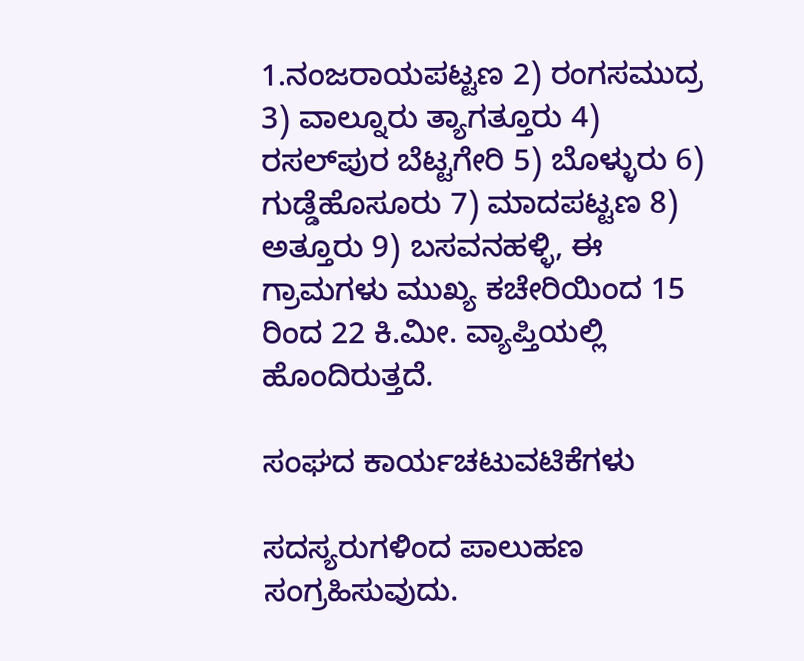1.ನಂಜರಾಯಪಟ್ಟಣ 2) ರಂಗಸಮುದ್ರ 3) ವಾಲ್ನೂರು ತ್ಯಾಗತ್ತೂರು 4) ರಸಲ್‌ಪುರ ಬೆಟ್ಟಗೇರಿ 5) ಬೊಳ್ಳುರು 6) ಗುಡ್ಡೆಹೊಸೂರು 7) ಮಾದಪಟ್ಟಣ 8) ಅತ್ತೂರು 9) ಬಸವನಹಳ್ಳಿ, ಈ ಗ್ರಾಮಗಳು ಮುಖ್ಯ ಕಚೇರಿಯಿಂದ 15 ರಿಂದ 22 ಕಿ.ಮೀ. ವ್ಯಾಪ್ತಿಯಲ್ಲಿ ಹೊಂದಿರುತ್ತದೆ.

ಸಂಘದ ಕಾರ್ಯಚಟುವಟಿಕೆಗಳು

ಸದಸ್ಯರುಗಳಿಂದ ಪಾಲುಹಣ ಸಂಗ್ರಹಿಸುವುದು.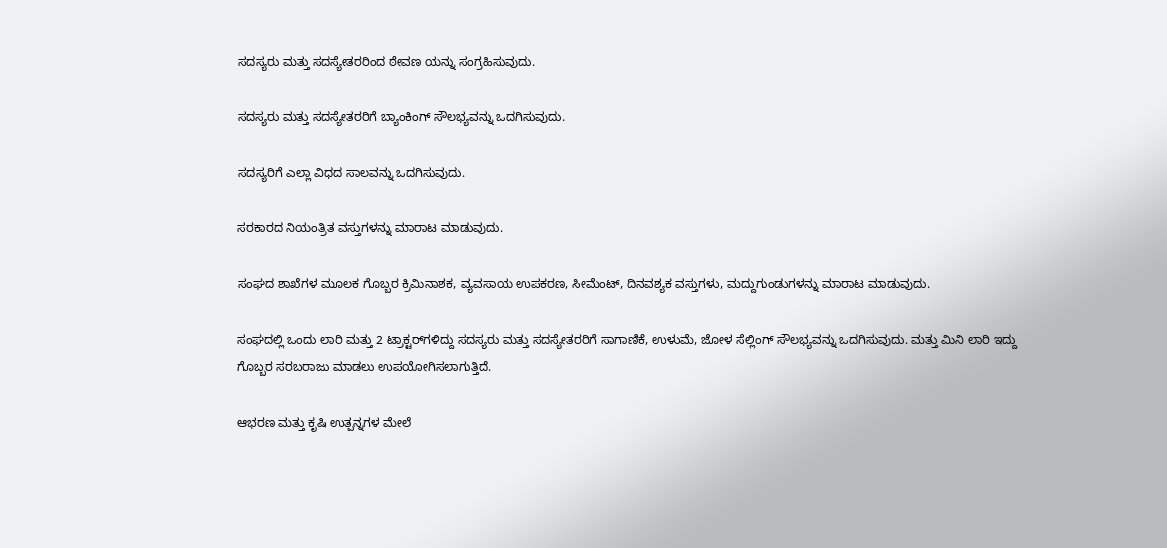ಸದಸ್ಯರು ಮತ್ತು ಸದಸ್ಯೇತರರಿಂದ ಠೇವಣ ಯನ್ನು ಸಂಗ್ರಹಿಸುವುದು.

ಸದಸ್ಯರು ಮತ್ತು ಸದಸ್ಯೇತರರಿಗೆ ಬ್ಯಾಂಕಿಂಗ್ ಸೌಲಭ್ಯವನ್ನು ಒದಗಿಸುವುದು.

ಸದಸ್ಯರಿಗೆ ಎಲ್ಲಾ ವಿಧದ ಸಾಲವನ್ನು ಒದಗಿಸುವುದು.

ಸರಕಾರದ ನಿಯಂತ್ರಿತ ವಸ್ತುಗಳನ್ನು ಮಾರಾಟ ಮಾಡುವುದು.

ಸಂಘದ ಶಾಖೆಗಳ ಮೂಲಕ ಗೊಬ್ಬರ ಕ್ರಿಮಿನಾಶಕ, ವ್ಯವಸಾಯ ಉಪಕರಣ, ಸೀಮೆಂಟ್, ದಿನವಶ್ಯಕ ವಸ್ತುಗಳು, ಮದ್ದುಗುಂಡುಗಳನ್ನು ಮಾರಾಟ ಮಾಡುವುದು.

ಸಂಘದಲ್ಲಿ ಒಂದು ಲಾರಿ ಮತ್ತು 2 ಟ್ರಾಕ್ಟರ್‌ಗಳಿದ್ದು ಸದಸ್ಯರು ಮತ್ತು ಸದಸ್ಯೇತರರಿಗೆ ಸಾಗಾಣಿಕೆ, ಉಳುಮೆ, ಜೋಳ ಸೆಲ್ಲಿಂಗ್ ಸೌಲಭ್ಯವನ್ನು ಒದಗಿಸುವುದು. ಮತ್ತು ಮಿನಿ ಲಾರಿ ಇದ್ದು ಗೊಬ್ಬರ ಸರಬರಾಜು ಮಾಡಲು ಉಪಯೋಗಿಸಲಾಗುತ್ತಿದೆ.

ಆಭರಣ ಮತ್ತು ಕೃಷಿ ಉತ್ಪನ್ನಗಳ ಮೇಲೆ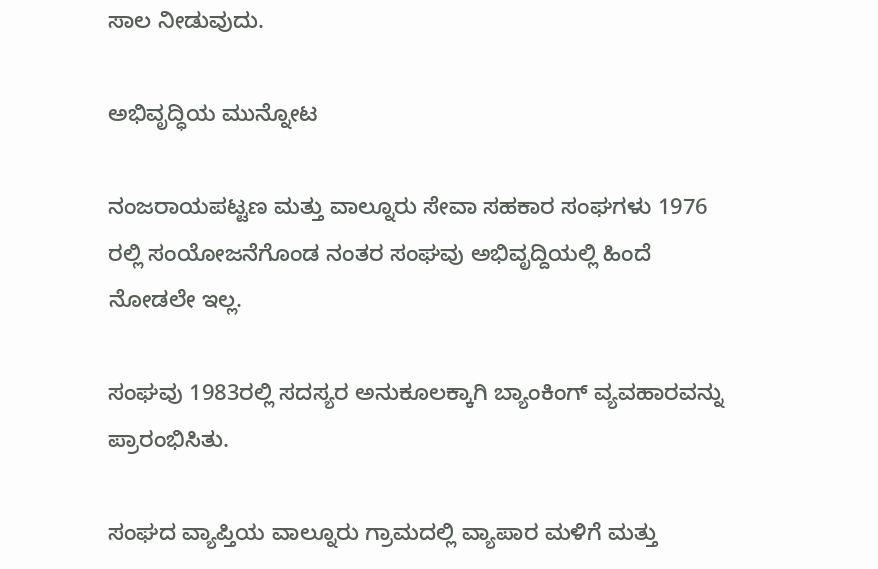ಸಾಲ ನೀಡುವುದು.

ಅಭಿವೃದ್ಧಿಯ ಮುನ್ನೋಟ

ನಂಜರಾಯಪಟ್ಟಣ ಮತ್ತು ವಾಲ್ನೂರು ಸೇವಾ ಸಹಕಾರ ಸಂಘಗಳು 1976 ರಲ್ಲಿ ಸಂಯೋಜನೆಗೊಂಡ ನಂತರ ಸಂಘವು ಅಭಿವೃದ್ದಿಯಲ್ಲಿ ಹಿಂದೆ ನೋಡಲೇ ಇಲ್ಲ.

ಸಂಘವು 1983ರಲ್ಲಿ ಸದಸ್ಯರ ಅನುಕೂಲಕ್ಕಾಗಿ ಬ್ಯಾಂಕಿಂಗ್ ವ್ಯವಹಾರವನ್ನು ಪ್ರಾರಂಭಿಸಿತು.

ಸಂಘದ ವ್ಯಾಪ್ತಿಯ ವಾಲ್ನೂರು ಗ್ರಾಮದಲ್ಲಿ ವ್ಯಾಪಾರ ಮಳಿಗೆ ಮತ್ತು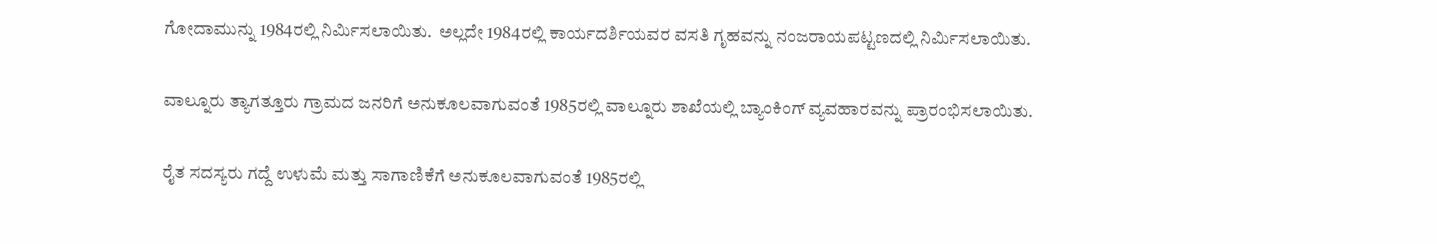ಗೋದಾಮುನ್ನು 1984ರಲ್ಲಿ ನಿರ್ಮಿಸಲಾಯಿತು.  ಅಲ್ಲದೇ 1984ರಲ್ಲಿ ಕಾರ್ಯದರ್ಶಿಯವರ ವಸತಿ ಗೃಹವನ್ನು ನಂಜರಾಯಪಟ್ಟಣದಲ್ಲಿ ನಿರ್ಮಿಸಲಾಯಿತು.

ವಾಲ್ನೂರು ತ್ಯಾಗತ್ತೂರು ಗ್ರಾಮದ ಜನರಿಗೆ ಅನುಕೂಲವಾಗುವಂತೆ 1985ರಲ್ಲಿ ವಾಲ್ನೂರು ಶಾಖೆಯಲ್ಲಿ ಬ್ಯಾಂಕಿಂಗ್ ವ್ಯವಹಾರವನ್ನು ಪ್ರಾರಂಭಿಸಲಾಯಿತು.

ರೈತ ಸದಸ್ಯರು ಗದ್ದೆ ಉಳುಮೆ ಮತ್ತು ಸಾಗಾಣಿಕೆಗೆ ಅನುಕೂಲವಾಗುವಂತೆ 1985ರಲ್ಲಿ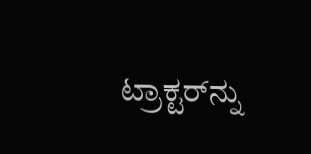ಟ್ರಾಕ್ಟರ್‌ನ್ನು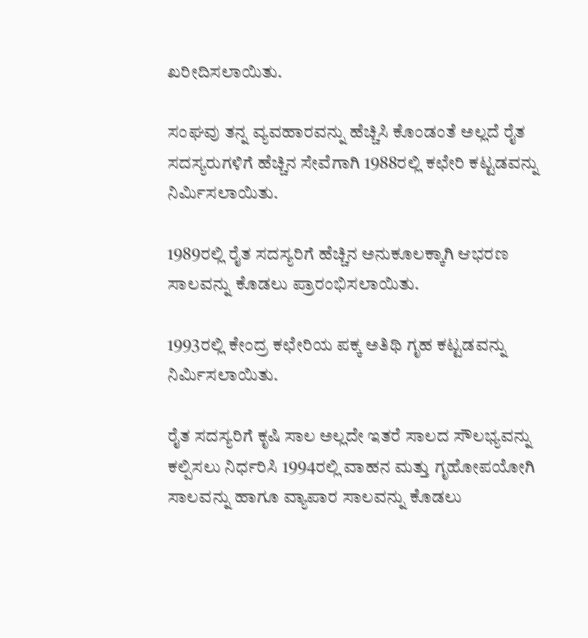ಖರೀದಿಸಲಾಯಿತು.

ಸಂಘವು ತನ್ನ ವ್ಯವಹಾರವನ್ನು ಹೆಚ್ಚಿಸಿ ಕೊಂಡಂತೆ ಅಲ್ಲದೆ ರೈತ ಸದಸ್ಯರುಗಳಿಗೆ ಹೆಚ್ಚಿನ ಸೇವೆಗಾಗಿ 1988ರಲ್ಲಿ ಕಛೇರಿ ಕಟ್ಟಡವನ್ನು ನಿರ್ಮಿಸಲಾಯಿತು.

1989ರಲ್ಲಿ ರೈತ ಸದಸ್ಯರಿಗೆ ಹೆಚ್ಚಿನ ಅನುಕೂಲಕ್ಕಾಗಿ ಆಭರಣ ಸಾಲವನ್ನು ಕೊಡಲು ಪ್ರಾರಂಭಿಸಲಾಯಿತು.

1993ರಲ್ಲಿ ಕೇಂದ್ರ ಕಛೇರಿಯ ಪಕ್ಕ ಅತಿಥಿ ಗೃಹ ಕಟ್ಟಡವನ್ನು ನಿರ್ಮಿಸಲಾಯಿತು.

ರೈತ ಸದಸ್ಯರಿಗೆ ಕೃಷಿ ಸಾಲ ಅಲ್ಲದೇ ಇತರೆ ಸಾಲದ ಸೌಲಭ್ಯವನ್ನು ಕಲ್ಪಿಸಲು ನಿರ್ಧರಿಸಿ 1994ರಲ್ಲಿ ವಾಹನ ಮತ್ತು ಗೃಹೋಪಯೋಗಿ ಸಾಲವನ್ನು ಹಾಗೂ ವ್ಯಾಪಾರ ಸಾಲವನ್ನು ಕೊಡಲು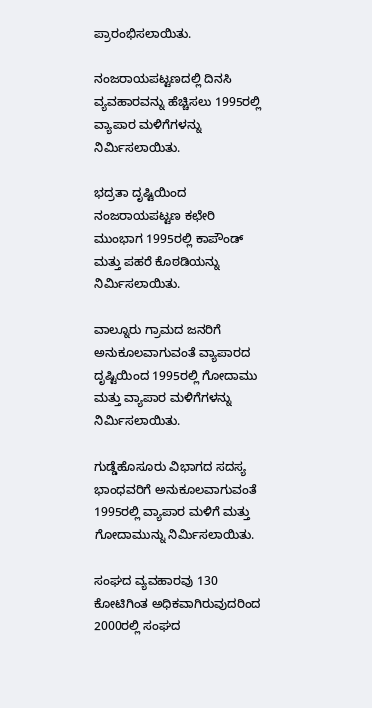ಪ್ರಾರಂಭಿಸಲಾಯಿತು.

ನಂಜರಾಯಪಟ್ಟಣದಲ್ಲಿ ದಿನಸಿ ವ್ಯವಹಾರವನ್ನು ಹೆಚ್ಚಿಸಲು 1995ರಲ್ಲಿ ವ್ಯಾಪಾರ ಮಳಿಗೆಗಳನ್ನು ನಿರ್ಮಿಸಲಾಯಿತು.

ಭದ್ರತಾ ದೃಷ್ಟಿಯಿಂದ ನಂಜರಾಯಪಟ್ಟಣ ಕಛೇರಿ ಮುಂಭಾಗ 1995ರಲ್ಲಿ ಕಾಪೌಂಡ್ ಮತ್ತು ಪಹರೆ ಕೊಠಡಿಯನ್ನು ನಿರ್ಮಿಸಲಾಯಿತು.

ವಾಲ್ನೂರು ಗ್ರಾಮದ ಜನರಿಗೆ ಅನುಕೂಲವಾಗುವಂತೆ ವ್ಯಾಪಾರದ ದೃಷ್ಟಿಯಿಂದ 1995ರಲ್ಲಿ ಗೋದಾಮು ಮತ್ತು ವ್ಯಾಪಾರ ಮಳಿಗೆಗಳನ್ನು ನಿರ್ಮಿಸಲಾಯಿತು.

ಗುಡ್ಡೆಹೊಸೂರು ವಿಭಾಗದ ಸದಸ್ಯ ಭಾಂಧವರಿಗೆ ಅನುಕೂಲವಾಗುವಂತೆ 1995ರಲ್ಲಿ ವ್ಯಾಪಾರ ಮಳಿಗೆ ಮತ್ತು ಗೋದಾಮುನ್ನು ನಿರ್ಮಿಸಲಾಯಿತು.

ಸಂಘದ ವ್ಯವಹಾರವು 130 ಕೋಟಿಗಿಂತ ಅಧಿಕವಾಗಿರುವುದರಿಂದ 2000ರಲ್ಲಿ ಸಂಘದ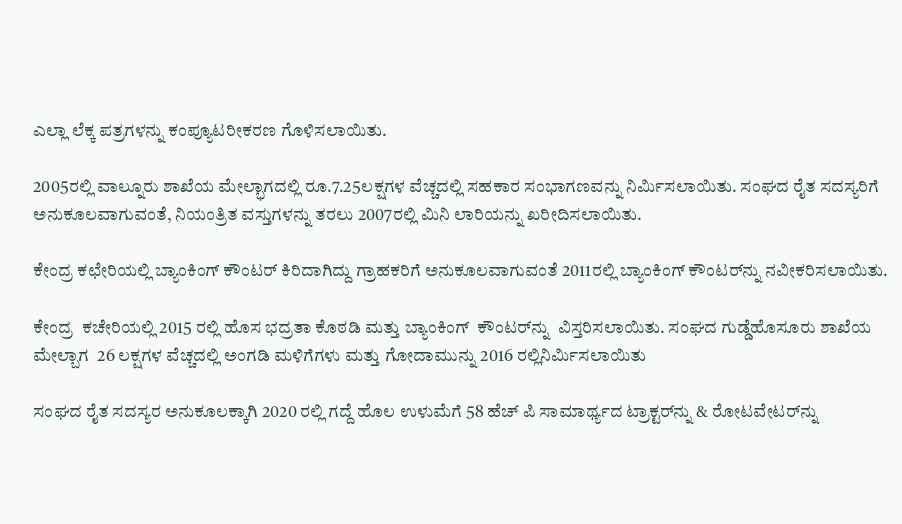ಎಲ್ಲಾ ಲೆಕ್ಕ ಪತ್ರಗಳನ್ನು ಕಂಪ್ಯೂಟರೀಕರಣ ಗೊಳಿಸಲಾಯಿತು.

2005ರಲ್ಲಿ ವಾಲ್ನೂರು ಶಾಖೆಯ ಮೇಲ್ಭಾಗದಲ್ಲಿ ರೂ.7.25ಲಕ್ಷಗಳ ವೆಚ್ಚದಲ್ಲಿ ಸಹಕಾರ ಸಂಭಾಗಣವನ್ನು ನಿರ್ಮಿಸಲಾಯಿತು. ಸಂಘದ ರೈತ ಸದಸ್ಯರಿಗೆ ಅನುಕೂಲವಾಗುವಂತೆ, ನಿಯಂತ್ರಿತ ವಸ್ತುಗಳನ್ನು ತರಲು 2007ರಲ್ಲಿ ಮಿನಿ ಲಾರಿಯನ್ನು ಖರೀದಿಸಲಾಯಿತು.

ಕೇಂದ್ರ ಕಛೇರಿಯಲ್ಲಿ ಬ್ಯಾಂಕಿಂಗ್ ಕೌಂಟರ್ ಕಿರಿದಾಗಿದ್ದು ಗ್ರಾಹಕರಿಗೆ ಅನುಕೂಲವಾಗುವಂತೆ 2011ರಲ್ಲಿ ಬ್ಯಾಂಕಿಂಗ್ ಕೌಂಟರ್‌ನ್ನು ನವೀಕರಿಸಲಾಯಿತು.

ಕೇಂದ್ರ  ಕಚೇರಿಯಲ್ಲಿ 2015 ರಲ್ಲಿ ಹೊಸ ಭದ್ರತಾ ಕೊಠಡಿ ಮತ್ತು ಬ್ಯಾಂಕಿಂಗ್  ಕೌಂಟರ್‌ನ್ನು  ವಿಸ್ತರಿಸಲಾಯಿತು. ಸಂಘದ ಗುಡ್ಡೆಹೊಸೂರು ಶಾಖೆಯ ಮೇಲ್ಬಾಗ  26 ಲಕ್ಷಗಳ ವೆಚ್ಚದಲ್ಲಿ ಅಂಗಡಿ ಮಳಿಗೆಗಳು ಮತ್ತು ಗೋದಾಮುನ್ನು 2016 ರಲ್ಲಿನಿರ್ಮಿಸಲಾಯಿತು

ಸಂಘದ ರೈತ ಸದಸ್ಯರ ಅನುಕೂಲಕ್ಕಾಗಿ 2020 ರಲ್ಲಿ ಗದ್ದೆ ಹೊಲ ಉಳುಮೆಗೆ 58 ಹೆಚ್ ಪಿ ಸಾಮಾರ್ಥ್ಯದ ಟ್ರಾಕ್ಟರ್‌ನ್ನು & ರೋಟವೇಟರ್‌ನ್ನು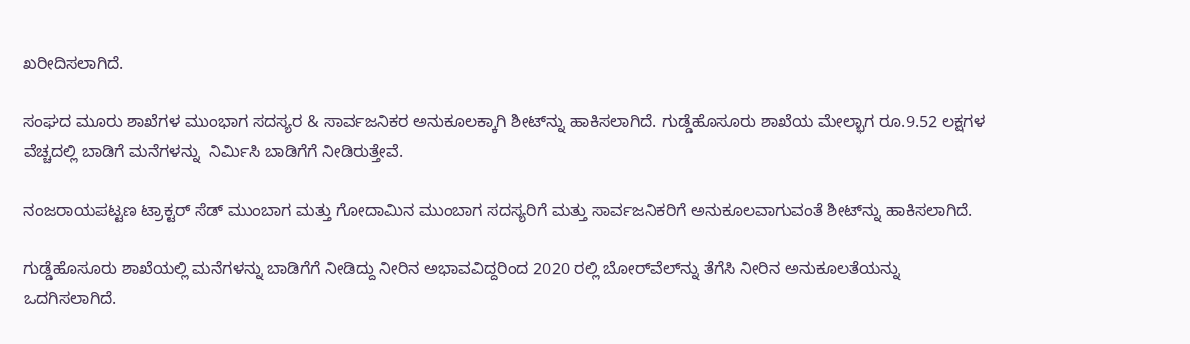ಖರೀದಿಸಲಾಗಿದೆ.

ಸಂಘದ ಮೂರು ಶಾಖೆಗಳ ಮುಂಭಾಗ ಸದಸ್ಯರ & ಸಾರ್ವಜನಿಕರ ಅನುಕೂಲಕ್ಕಾಗಿ ಶೀಟ್‌ನ್ನು ಹಾಕಿಸಲಾಗಿದೆ. ಗುಡ್ಡೆಹೊಸೂರು ಶಾಖೆಯ ಮೇಲ್ಭಾಗ ರೂ.9.52 ಲಕ್ಷಗಳ ವೆಚ್ಚದಲ್ಲಿ ಬಾಡಿಗೆ ಮನೆಗಳನ್ನು  ನಿರ್ಮಿಸಿ ಬಾಡಿಗೆಗೆ ನೀಡಿರುತ್ತೇವೆ.

ನಂಜರಾಯಪಟ್ಟಣ ಟ್ರಾಕ್ಟರ್ ಸೆಡ್ ಮುಂಬಾಗ ಮತ್ತು ಗೋದಾಮಿನ ಮುಂಬಾಗ ಸದಸ್ಯರಿಗೆ ಮತ್ತು ಸಾರ್ವಜನಿಕರಿಗೆ ಅನುಕೂಲವಾಗುವಂತೆ ಶೀಟ್‌ನ್ನು ಹಾಕಿಸಲಾಗಿದೆ.

ಗುಡ್ಡೆಹೊಸೂರು ಶಾಖೆಯಲ್ಲಿ ಮನೆಗಳನ್ನು ಬಾಡಿಗೆಗೆ ನೀಡಿದ್ದು ನೀರಿನ ಅಭಾವವಿದ್ದರಿಂದ 2020 ರಲ್ಲಿ ಬೋರ್‌ವೆಲ್‌ನ್ನು ತೆಗೆಸಿ ನೀರಿನ ಅನುಕೂಲತೆಯನ್ನು ಒದಗಿಸಲಾಗಿದೆ.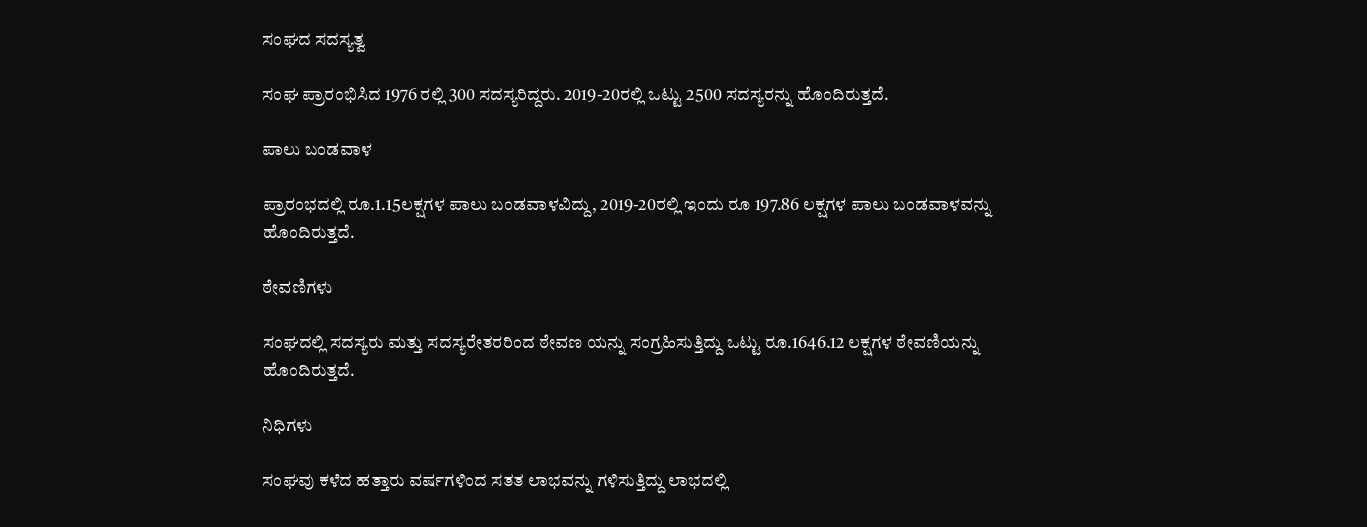ಸಂಘದ ಸದಸ್ಯತ್ವ

ಸಂಘ ಪ್ರಾರಂಭಿಸಿದ 1976 ರಲ್ಲಿ 300 ಸದಸ್ಯರಿದ್ದರು. 2019-20ರಲ್ಲಿ ಒಟ್ಟು 2500 ಸದಸ್ಯರನ್ನು ಹೊಂದಿರುತ್ತದೆ.

ಪಾಲು ಬಂಡವಾಳ

ಪ್ರಾರಂಭದಲ್ಲಿ ರೂ.1.15ಲಕ್ಷಗಳ ಪಾಲು ಬಂಡವಾಳವಿದ್ದು, 2019-20ರಲ್ಲಿ ಇಂದು ರೂ 197.86 ಲಕ್ಷಗಳ ಪಾಲು ಬಂಡವಾಳವನ್ನು ಹೊಂದಿರುತ್ತದೆ.

ಠೇವಣಿಗಳು

ಸಂಘದಲ್ಲಿ ಸದಸ್ಯರು ಮತ್ತು ಸದಸ್ಯರೇತರರಿಂದ ಠೇವಣ ಯನ್ನು ಸಂಗ್ರಹಿಸುತ್ತಿದ್ದು ಒಟ್ಟು ರೂ.1646.12 ಲಕ್ಷಗಳ ಠೇವಣಿಯನ್ನು ಹೊಂದಿರುತ್ತದೆ.

ನಿಧಿಗಳು

ಸಂಘವು ಕಳೆದ ಹತ್ತಾರು ವರ್ಷಗಳಿಂದ ಸತತ ಲಾಭವನ್ನು ಗಳಿಸುತ್ತಿದ್ದು ಲಾಭದಲ್ಲಿ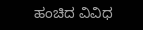ಹಂಚಿದ ವಿವಿಧ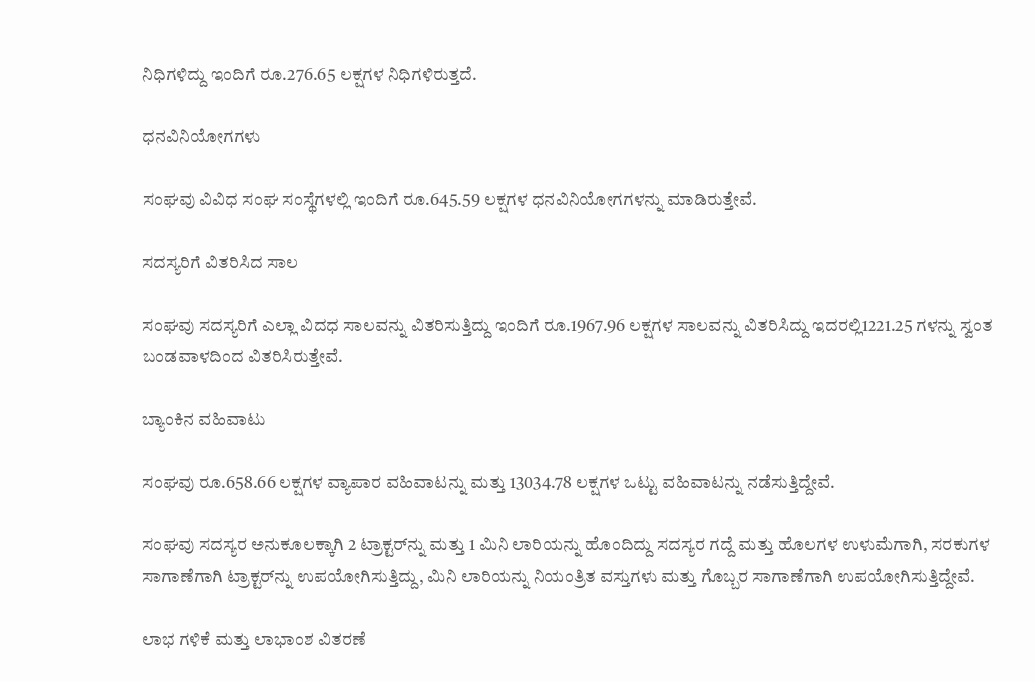ನಿಧಿಗಳಿದ್ದು ಇಂದಿಗೆ ರೂ.276.65 ಲಕ್ಷಗಳ ನಿಧಿಗಳಿರುತ್ತದೆ.

ಧನವಿನಿಯೋಗಗಳು

ಸಂಘವು ವಿವಿಧ ಸಂಘ ಸಂಸ್ಥೆಗಳಲ್ಲಿ ಇಂದಿಗೆ ರೂ.645.59 ಲಕ್ಷಗಳ ಧನವಿನಿಯೋಗಗಳನ್ನು ಮಾಡಿರುತ್ತೇವೆ.

ಸದಸ್ಯರಿಗೆ ವಿತರಿಸಿದ ಸಾಲ

ಸಂಘವು ಸದಸ್ಯರಿಗೆ ಎಲ್ಲಾ ವಿದಧ ಸಾಲವನ್ನು ವಿತರಿಸುತ್ತಿದ್ದು ಇಂದಿಗೆ ರೂ.1967.96 ಲಕ್ಷಗಳ ಸಾಲವನ್ನು ವಿತರಿಸಿದ್ದು ಇದರಲ್ಲಿ1221.25 ಗಳನ್ನು ಸ್ವಂತ ಬಂಡವಾಳದಿಂದ ವಿತರಿಸಿರುತ್ತೇವೆ.

ಬ್ಯಾಂಕಿನ ವಹಿವಾಟು

ಸಂಘವು ರೂ.658.66 ಲಕ್ಷಗಳ ವ್ಯಾಪಾರ ವಹಿವಾಟನ್ನು ಮತ್ತು 13034.78 ಲಕ್ಷಗಳ ಒಟ್ಟು ವಹಿವಾಟನ್ನು ನಡೆಸುತ್ತಿದ್ದೇವೆ.

ಸಂಘವು ಸದಸ್ಯರ ಅನುಕೂಲಕ್ಕಾಗಿ 2 ಟ್ರಾಕ್ಟರ್‌ನ್ನು ಮತ್ತು 1 ಮಿನಿ ಲಾರಿಯನ್ನು ಹೊಂದಿದ್ದು ಸದಸ್ಯರ ಗದ್ದೆ ಮತ್ತು ಹೊಲಗಳ ಉಳುಮೆಗಾಗಿ, ಸರಕುಗಳ ಸಾಗಾಣೆಗಾಗಿ ಟ್ರಾಕ್ಟರ್‌ನ್ನು ಉಪಯೋಗಿಸುತ್ತಿದ್ದು, ಮಿನಿ ಲಾರಿಯನ್ನು ನಿಯಂತ್ರಿತ ವಸ್ತುಗಳು ಮತ್ತು ಗೊಬ್ಬರ ಸಾಗಾಣೆಗಾಗಿ ಉಪಯೋಗಿಸುತ್ತಿದ್ದೇವೆ.

ಲಾಭ ಗಳಿಕೆ ಮತ್ತು ಲಾಭಾಂಶ ವಿತರಣೆ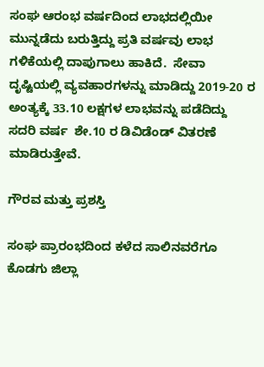ಸಂಘ ಆರಂಭ ವರ್ಷದಿಂದ ಲಾಭದಲ್ಲಿಯೀ ಮುನ್ನಡೆದು ಬರುತ್ತಿದ್ದು ಪ್ರತಿ ವರ್ಷವು ಲಾಭ ಗಳಿಕೆಯಲ್ಲಿ ದಾಪುಗಾಲು ಹಾಕಿದೆ.  ಸೇವಾ ದೃಷ್ಟಿಯಲ್ಲಿ ವ್ಯವಹಾರಗಳನ್ನು ಮಾಡಿದ್ದು 2019-20 ರ ಅಂತ್ಯಕ್ಕೆ 33.10 ಲಕ್ಷಗಳ ಲಾಭವನ್ನು ಪಡೆದಿದ್ದು  ಸದರಿ ವರ್ಷ  ಶೇ.10 ರ ಡಿವಿಡೆಂಡ್ ವಿತರಣೆ ಮಾಡಿರುತ್ತೇವೆ.

ಗೌರವ ಮತ್ತು ಪ್ರಶಸ್ತಿ

ಸಂಘ ಪ್ರಾರಂಭದಿಂದ ಕಳೆದ ಸಾಲಿನವರೆಗೂ  ಕೊಡಗು ಜಿಲ್ಲಾ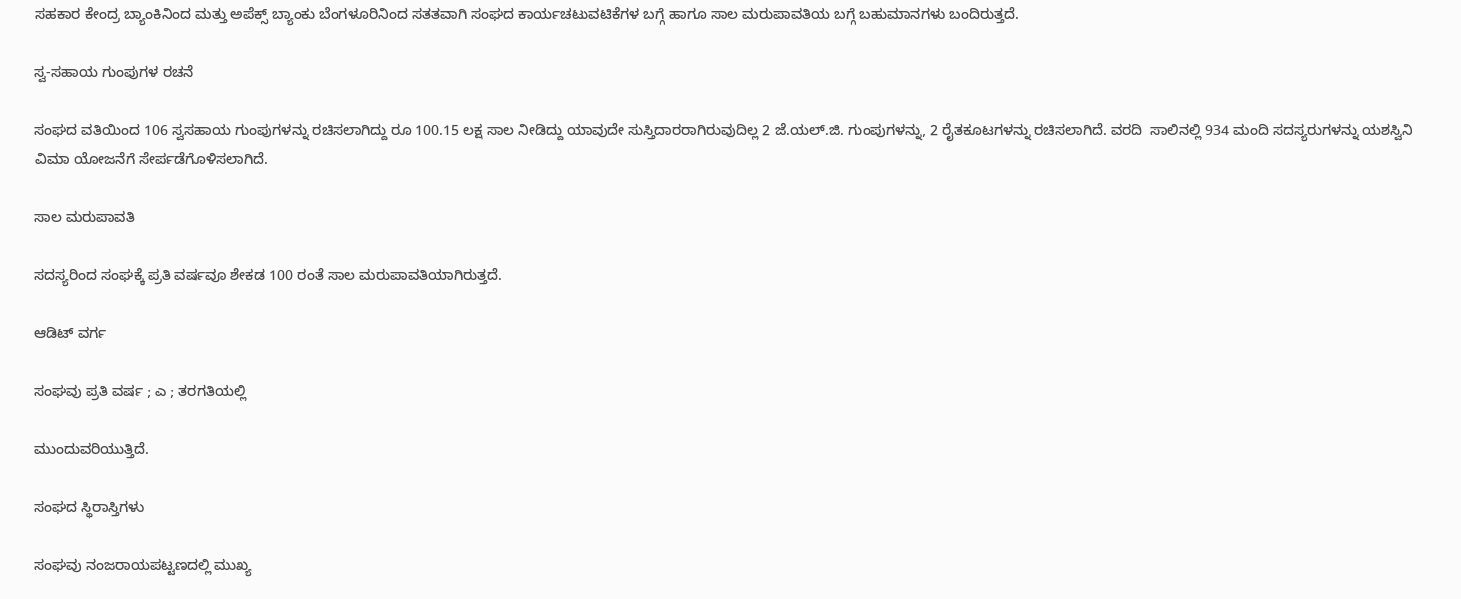ಸಹಕಾರ ಕೇಂದ್ರ ಬ್ಯಾಂಕಿನಿಂದ ಮತ್ತು ಅಪೆಕ್ಸ್ ಬ್ಯಾಂಕು ಬೆಂಗಳೂರಿನಿಂದ ಸತತವಾಗಿ ಸಂಘದ ಕಾರ್ಯಚಟುವಟಿಕೆಗಳ ಬಗ್ಗೆ ಹಾಗೂ ಸಾಲ ಮರುಪಾವತಿಯ ಬಗ್ಗೆ ಬಹುಮಾನಗಳು ಬಂದಿರುತ್ತದೆ.

ಸ್ವ-ಸಹಾಯ ಗುಂಪುಗಳ ರಚನೆ

ಸಂಘದ ವತಿಯಿಂದ 106 ಸ್ವಸಹಾಯ ಗುಂಪುಗಳನ್ನು ರಚಿಸಲಾಗಿದ್ದು ರೂ 100.15 ಲಕ್ಷ ಸಾಲ ನೀಡಿದ್ದು ಯಾವುದೇ ಸುಸ್ತಿದಾರರಾಗಿರುವುದಿಲ್ಲ 2 ಜೆ.ಯಲ್.ಜಿ. ಗುಂಪುಗಳನ್ನು, 2 ರೈತಕೂಟಗಳನ್ನು ರಚಿಸಲಾಗಿದೆ. ವರದಿ  ಸಾಲಿನಲ್ಲಿ 934 ಮಂದಿ ಸದಸ್ಯರುಗಳನ್ನು ಯಶಸ್ವಿನಿ ವಿಮಾ ಯೋಜನೆಗೆ ಸೇರ್ಪಡೆಗೊಳಿಸಲಾಗಿದೆ.

ಸಾಲ ಮರುಪಾವತಿ

ಸದಸ್ಯರಿಂದ ಸಂಘಕ್ಕೆ ಪ್ರತಿ ವರ್ಷವೂ ಶೇಕಡ 100 ರಂತೆ ಸಾಲ ಮರುಪಾವತಿಯಾಗಿರುತ್ತದೆ.

ಆಡಿಟ್ ವರ್ಗ

ಸಂಘವು ಪ್ರತಿ ವರ್ಷ ; ಎ ; ತರಗತಿಯಲ್ಲಿ

ಮುಂದುವರಿಯುತ್ತಿದೆ.

ಸಂಘದ ಸ್ಥಿರಾಸ್ತಿಗಳು

ಸಂಘವು ನಂಜರಾಯಪಟ್ಟಣದಲ್ಲಿ ಮುಖ್ಯ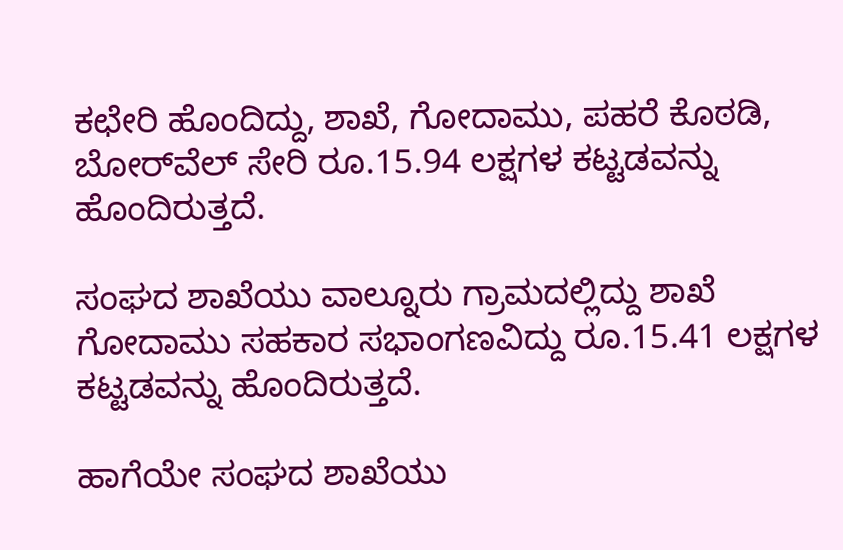ಕಛೇರಿ ಹೊಂದಿದ್ದು, ಶಾಖೆ, ಗೋದಾಮು, ಪಹರೆ ಕೊಠಡಿ, ಬೋರ್‌ವೆಲ್ ಸೇರಿ ರೂ.15.94 ಲಕ್ಷಗಳ ಕಟ್ಟಡವನ್ನು ಹೊಂದಿರುತ್ತದೆ.

ಸಂಘದ ಶಾಖೆಯು ವಾಲ್ನೂರು ಗ್ರಾಮದಲ್ಲಿದ್ದು ಶಾಖೆ ಗೋದಾಮು ಸಹಕಾರ ಸಭಾಂಗಣವಿದ್ದು ರೂ.15.41 ಲಕ್ಷಗಳ ಕಟ್ಟಡವನ್ನು ಹೊಂದಿರುತ್ತದೆ.

ಹಾಗೆಯೇ ಸಂಘದ ಶಾಖೆಯು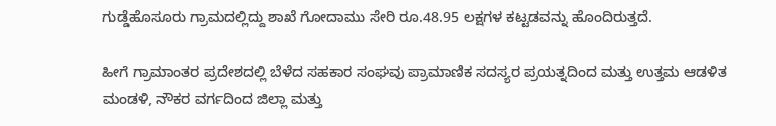ಗುಡ್ಡೆಹೊಸೂರು ಗ್ರಾಮದಲ್ಲಿದ್ದು ಶಾಖೆ ಗೋದಾಮು ಸೇರಿ ರೂ.48.95 ಲಕ್ಷಗಳ ಕಟ್ಟಡವನ್ನು ಹೊಂದಿರುತ್ತದೆ.

ಹೀಗೆ ಗ್ರಾಮಾಂತರ ಪ್ರದೇಶದಲ್ಲಿ ಬೆಳೆದ ಸಹಕಾರ ಸಂಘವು ಪ್ರಾಮಾಣಿಕ ಸದಸ್ಯರ ಪ್ರಯತ್ನದಿಂದ ಮತ್ತು ಉತ್ತಮ ಆಡಳಿತ ಮಂಡಳಿ, ನೌಕರ ವರ್ಗದಿಂದ ಜಿಲ್ಲಾ ಮತ್ತು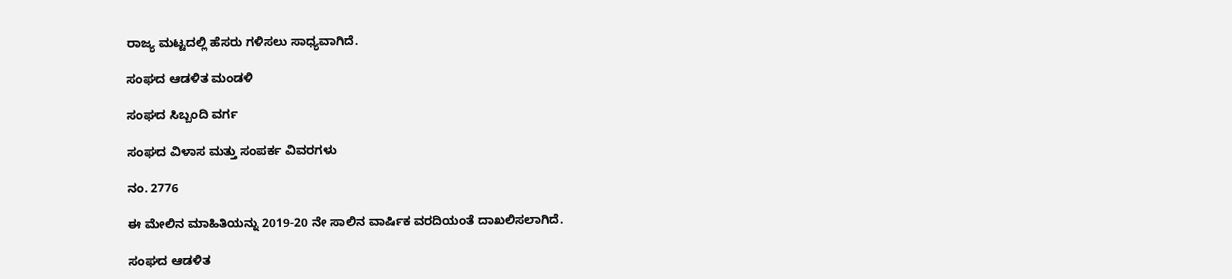ರಾಜ್ಯ ಮಟ್ಟದಲ್ಲಿ ಹೆಸರು ಗಳಿಸಲು ಸಾಧ್ಯವಾಗಿದೆ.

ಸಂಘದ ಆಡಳಿತ ಮಂಡಳಿ

ಸಂಘದ ಸಿಬ್ಬಂದಿ ವರ್ಗ

ಸಂಘದ ವಿಳಾಸ ಮತ್ತು ಸಂಪರ್ಕ ವಿವರಗಳು

ನಂ. 2776

ಈ ಮೇಲಿನ ಮಾಹಿತಿಯನ್ನು 2019-20 ನೇ ಸಾಲಿನ ವಾರ್ಷಿಕ ವರದಿಯಂತೆ ದಾಖಲಿಸಲಾಗಿದೆ.

ಸಂಘದ ಆಡಳಿತ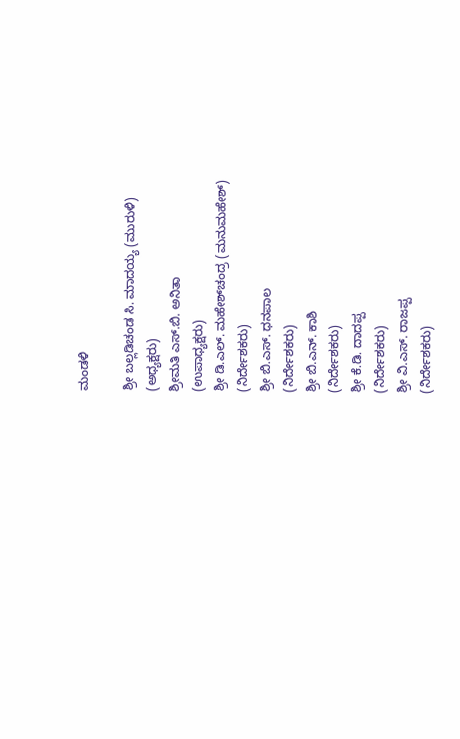ಮಂಡಳಿ

ಶ್ರೀ ಬಲ್ಲಡಿಚಂಡ ಸಿ. ಮಾದಯ್ಯ (ಮುರುಳಿ)
(ಅಧ್ಯಕ್ಷರು)
ಶ್ರೀಮತಿ ಎಸ್.ಬಿ. ಅನಿತಾ
(ಉಪಾಧ್ಯಕ್ಷರು)
ಶ್ರೀ ಡಿ.ಎಲ್. ಮಹೇಶ್‌ಚಂದ್ರ (ಮನುಮಹೇಶ್)
(ನಿರ್ದೇಶಕರು)
ಶ್ರೀ ಬಿ.ಎಸ್. ಧನಪಾಲ
(ನಿರ್ದೇಶಕರು)
ಶ್ರೀ ಬಿ.ಎನ್. ಕಾಶಿ
(ನಿರ್ದೇಶಕರು)
ಶ್ರೀ ಕೆ.ಡಿ. ದಾದಪ್ಪ
(ನಿರ್ದೇಶಕರು)
ಶ್ರೀ ವಿ.ಎಸ್. ರಾಜಪ್ಪ
(ನಿರ್ದೇಶಕರು)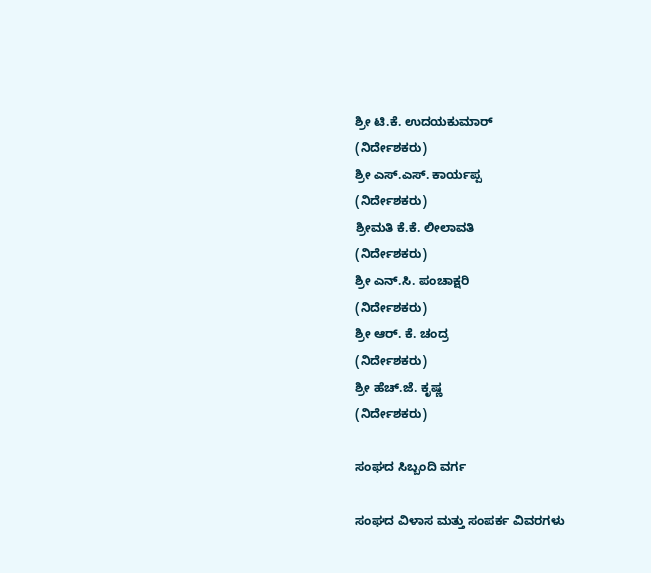ಶ್ರೀ ಟಿ.ಕೆ. ಉದಯಕುಮಾರ್
(ನಿರ್ದೇಶಕರು)
ಶ್ರೀ ಎಸ್.ಎಸ್. ಕಾರ್ಯಪ್ಪ
(ನಿರ್ದೇಶಕರು)
ಶ್ರೀಮತಿ ಕೆ.ಕೆ. ಲೀಲಾವತಿ
(ನಿರ್ದೇಶಕರು)
ಶ್ರೀ ಎನ್.ಸಿ. ಪಂಚಾಕ್ಷರಿ
(ನಿರ್ದೇಶಕರು)
ಶ್ರೀ ಆರ್. ಕೆ. ಚಂದ್ರ
(ನಿರ್ದೇಶಕರು)
ಶ್ರೀ ಹೆಚ್.ಜೆ. ಕೃಷ್ಣ
(ನಿರ್ದೇಶಕರು)

ಸಂಘದ ಸಿಬ್ಬಂದಿ ವರ್ಗ

ಸಂಘದ ವಿಳಾಸ ಮತ್ತು ಸಂಪರ್ಕ ವಿವರಗಳು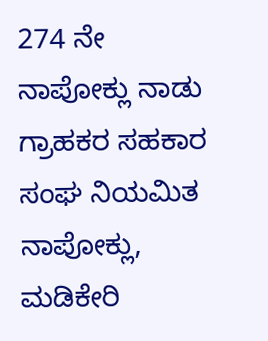274 ನೇ ನಾಪೋಕ್ಲು ನಾಡು ಗ್ರಾಹಕರ ಸಹಕಾರ ಸಂಘ ನಿಯಮಿತ
ನಾಪೋಕ್ಲು, ಮಡಿಕೇರಿ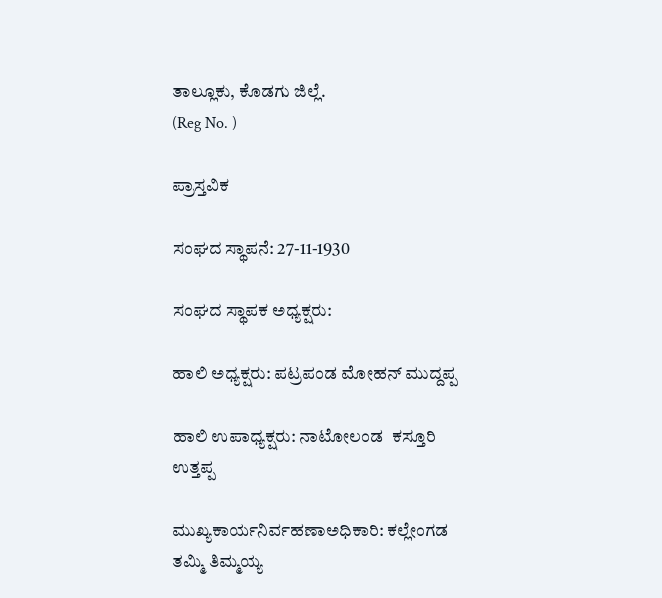ತಾಲ್ಲೂಕು, ಕೊಡಗು ಜಿಲ್ಲೆ.
(Reg No. )

ಪ್ರಾಸ್ತವಿಕ

ಸಂಘದ ಸ್ಥಾಪನೆ: 27-11-1930

ಸಂಘದ ಸ್ಥಾಪಕ ಅಧ್ಯಕ್ಷರು:

ಹಾಲಿ ಅಧ್ಯಕ್ಷರು: ಪಟ್ರಪಂಡ ಮೋಹನ್ ಮುದ್ದಪ್ಪ

ಹಾಲಿ ಉಪಾಧ್ಯಕ್ಷರು: ನಾಟೋಲಂಡ  ಕಸ್ತೂರಿ ಉತ್ತಪ್ಪ

ಮುಖ್ಯಕಾರ್ಯನಿರ್ವಹಣಾಅಧಿಕಾರಿ: ಕಲ್ಲೇಂಗಡ ತಮ್ಮಿ ತಿಮ್ಮಯ್ಯ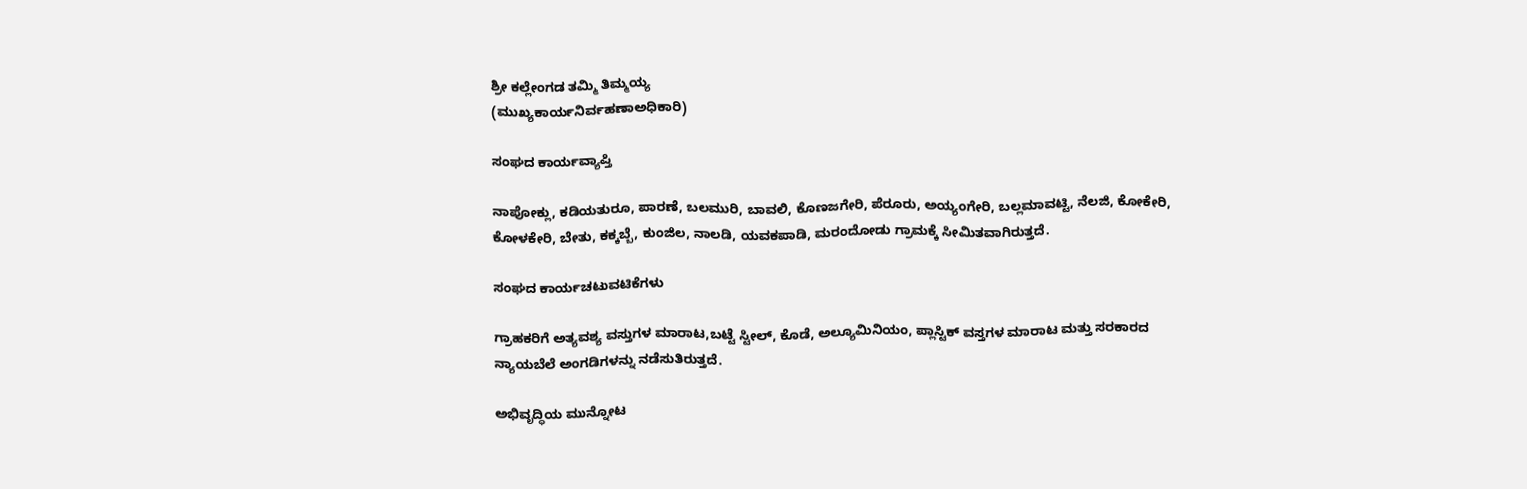ಶ್ರೀ ಕಲ್ಲೇಂಗಡ ತಮ್ಮಿ ತಿಮ್ಮಯ್ಯ
(ಮುಖ್ಯಕಾರ್ಯನಿರ್ವಹಣಾಅಧಿಕಾರಿ)

ಸಂಘದ ಕಾರ್ಯವ್ಯಾಪ್ತಿ

ನಾಪೋಕ್ಲು, ಕಡಿಯತುರೂ, ಪಾರಣೆ, ಬಲಮುರಿ, ಬಾವಲಿ, ಕೊಣಜಗೇರಿ, ಪೆರೂರು, ಅಯ್ಯಂಗೇರಿ, ಬಲ್ಲಮಾವಟ್ಟಿ, ನೆಲಜಿ, ಕೋಕೇರಿ, ಕೋಳಕೇರಿ, ಬೇತು, ಕಕ್ಕಬ್ಬೆ, ಕುಂಜಿಲ, ನಾಲಡಿ, ಯವಕಪಾಡಿ, ಮರಂದೋಡು ಗ್ರಾಮಕ್ಕೆ ಸೀಮಿತವಾಗಿರುತ್ತದೆ.

ಸಂಘದ ಕಾರ್ಯಚಟುವಟಿಕೆಗಳು

ಗ್ರಾಹಕರಿಗೆ ಅತ್ಯವಶ್ಯ ವಸ್ತುಗಳ ಮಾರಾಟ,ಬಟ್ಟೆ ಸ್ಟೀಲ್, ಕೊಡೆ, ಅಲ್ಯೂಮಿನಿಯಂ, ಪ್ಲಾಸ್ಟಿಕ್ ವಸ್ತಗಳ ಮಾರಾಟ ಮತ್ತು ಸರಕಾರದ ನ್ಯಾಯಬೆಲೆ ಅಂಗಡಿಗಳನ್ನು ನಡೆಸುತಿರುತ್ತದೆ.

ಅಭಿವೃದ್ಧಿಯ ಮುನ್ನೋಟ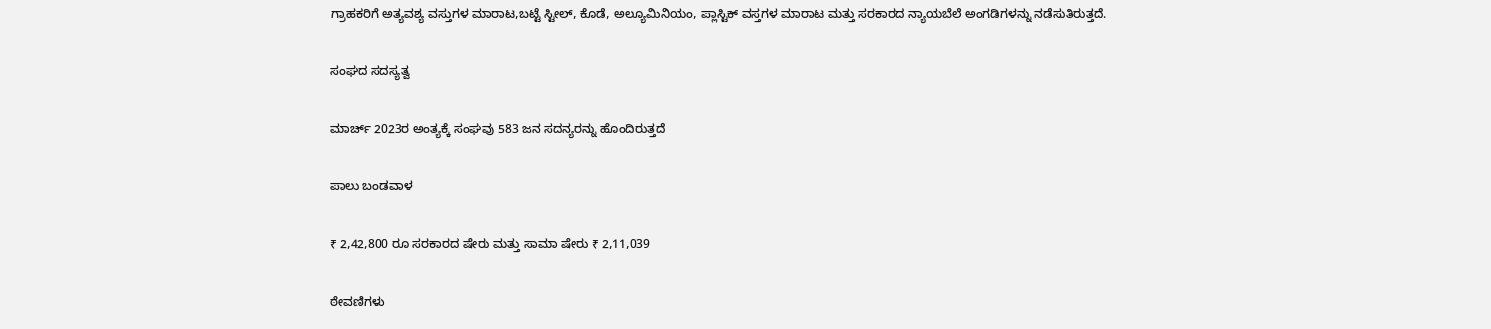ಗ್ರಾಹಕರಿಗೆ ಅತ್ಯವಶ್ಯ ವಸ್ತುಗಳ ಮಾರಾಟ,ಬಟ್ಟೆ ಸ್ಟೀಲ್, ಕೊಡೆ, ಅಲ್ಯೂಮಿನಿಯಂ, ಪ್ಲಾಸ್ಟಿಕ್ ವಸ್ತಗಳ ಮಾರಾಟ ಮತ್ತು ಸರಕಾರದ ನ್ಯಾಯಬೆಲೆ ಅಂಗಡಿಗಳನ್ನು ನಡೆಸುತಿರುತ್ತದೆ.

ಸಂಘದ ಸದಸ್ಯತ್ವ

ಮಾರ್ಚ್‌ 2023ರ ಅಂತ್ಯಕ್ಕೆ ಸಂಘವು 583 ಜನ ಸದನ್ಯರನ್ನು ಹೊಂದಿರುತ್ತದೆ

ಪಾಲು ಬಂಡವಾಳ

₹ 2,42,800 ರೂ ಸರಕಾರದ ಷೇರು ಮತ್ತು ಸಾಮಾ ಷೇರು ₹ 2,11,039

ಠೇವಣಿಗಳು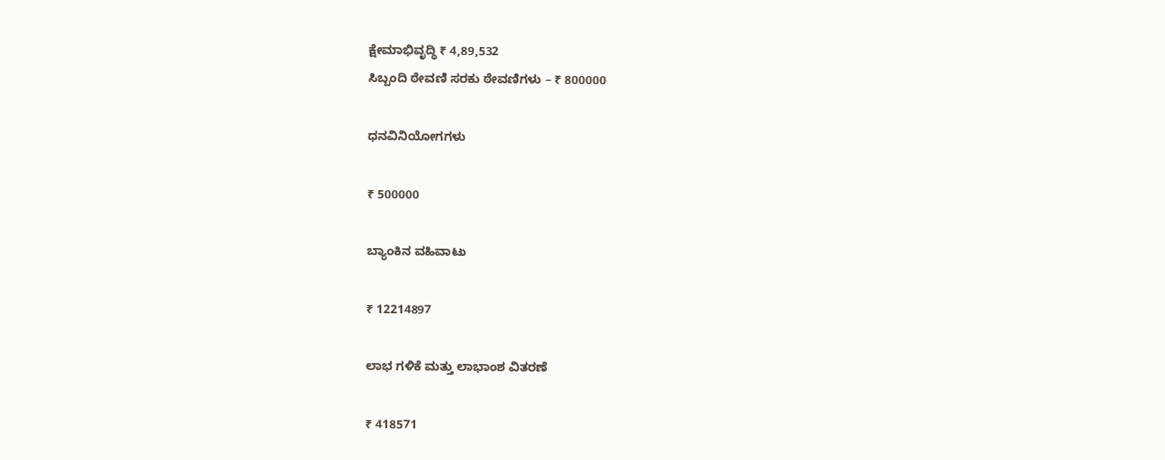ಕ್ಷೇಮಾಭಿವೃದ್ಧಿ ₹ 4,89,532
ಸಿಬ್ಬಂದಿ ಠೇವಣಿ ಸರಕು ಠೇವಣಿಗಳು – ₹ 800000

ಧನವಿನಿಯೋಗಗಳು

₹ 500000

ಬ್ಯಾಂಕಿನ ವಹಿವಾಟು

₹ 12214897

ಲಾಭ ಗಳಿಕೆ ಮತ್ತು ಲಾಭಾಂಶ ವಿತರಣೆ

₹ 418571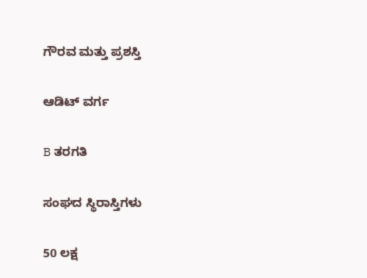ಗೌರವ ಮತ್ತು ಪ್ರಶಸ್ತಿ

ಆಡಿಟ್ ವರ್ಗ

B ತರಗತಿ

ಸಂಘದ ಸ್ಥಿರಾಸ್ತಿಗಳು

50 ಲಕ್ಷ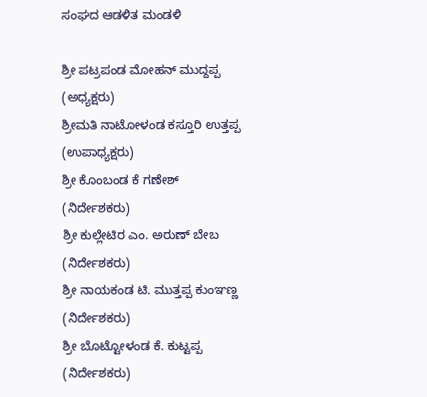ಸಂಘದ ಆಡಳಿತ ಮಂಡಳಿ

ಶ್ರೀ ಪಟ್ರಪಂಡ ಮೋಹನ್‌ ಮುದ್ದಪ್ಪ
(ಅಧ್ಯಕ್ಷರು)
ಶ್ರೀಮತಿ ನಾಟೋಳಂಡ ಕಸ್ತೂರಿ ಉತ್ತಪ್ಪ
(ಉಪಾಧ್ಯಕ್ಷರು)
ಶ್ರೀ ಕೊಂಬಂಡ ಕೆ ಗಣೇಶ್‌
(ನಿರ್ದೇಶಕರು)
ಶ್ರೀ ಕುಲ್ಲೇಟಿರ ಎಂ. ಅರುಣ್‌ ಬೇಬ
(ನಿರ್ದೇಶಕರು)
ಶ್ರೀ ನಾಯಕಂಡ ಟಿ. ಮುತ್ತಪ್ಪ ಕುಂಞಣ್ಣ
(ನಿರ್ದೇಶಕರು)
ಶ್ರೀ ಬೊಟ್ಟೋಳಂಡ ಕೆ. ಕುಟ್ಟಪ್ಪ
(ನಿರ್ದೇಶಕರು)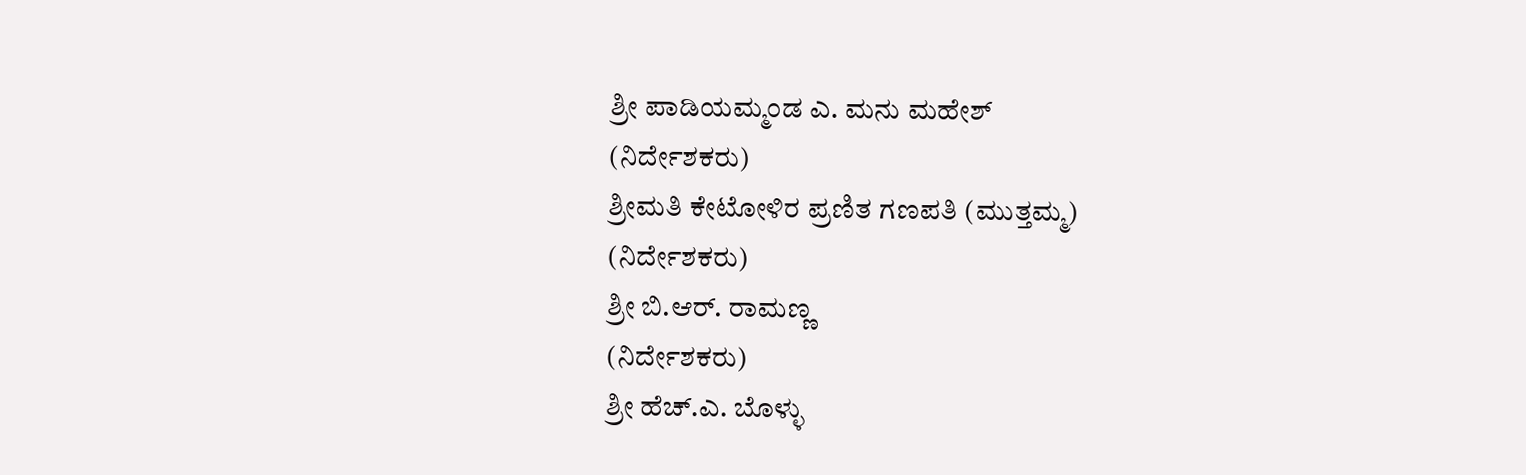ಶ್ರೀ ಪಾಡಿಯಮ್ಮಂಡ ಎ. ಮನು ಮಹೇಶ್‌
(ನಿರ್ದೇಶಕರು)
ಶ್ರೀಮತಿ ಕೇಟೋಳಿರ ಪ್ರಣಿತ ಗಣಪತಿ (ಮುತ್ತಮ್ಮ)
(ನಿರ್ದೇಶಕರು)
ಶ್ರೀ ಬಿ.ಆರ್‌. ರಾಮಣ್ಣ
(ನಿರ್ದೇಶಕರು)
ಶ್ರೀ ಹೆಚ್‌.ಎ. ಬೊಳ್ಳು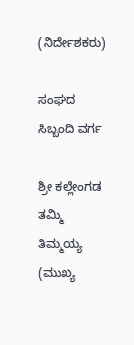(ನಿರ್ದೇಶಕರು)

ಸಂಘದ ಸಿಬ್ಬಂದಿ ವರ್ಗ

ಶ್ರೀ ಕಲ್ಲೇಂಗಡ ತಮ್ಮಿ ತಿಮ್ಮಯ್ಯ
(ಮುಖ್ಯ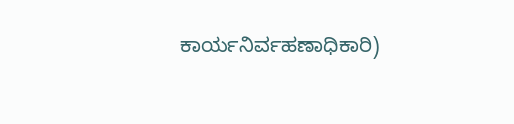ಕಾರ್ಯನಿರ್ವಹಣಾಧಿಕಾರಿ)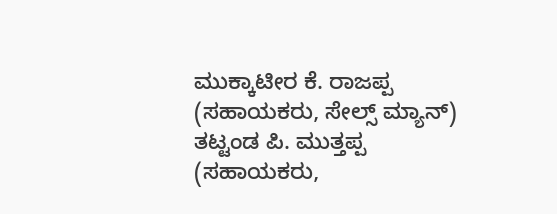ಮುಕ್ಕಾಟೀರ ಕೆ. ರಾಜಪ್ಪ
(ಸಹಾಯಕರು, ಸೇಲ್ಸ್ ಮ್ಯಾನ್‌)
ತಟ್ಟಂಡ ಪಿ. ಮುತ್ತಪ್ಪ
(ಸಹಾಯಕರು,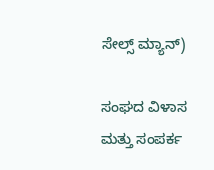ಸೇಲ್ಸ್ ಮ್ಯಾನ್‌)

ಸಂಘದ ವಿಳಾಸ ಮತ್ತು ಸಂಪರ್ಕ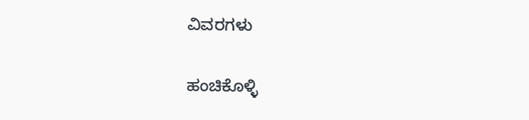ವಿವರಗಳು

ಹಂಚಿಕೊಳ್ಳಿ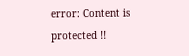error: Content is protected !!